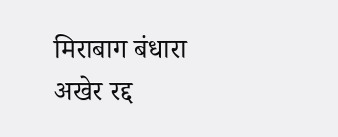मिराबाग बंधारा अखेर रद्द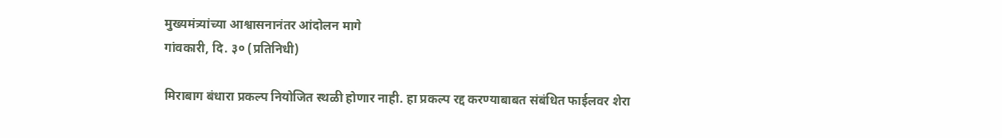मुख्यमंत्र्यांच्या आश्वासनानंतर आंदोलन मागे
गांवकारी, दि. ३० (प्रतिनिधी)

मिराबाग बंधारा प्रकल्प नियोजित स्थळी होणार नाही. हा प्रकल्प रद्द करण्याबाबत संबंधित फाईलवर शेरा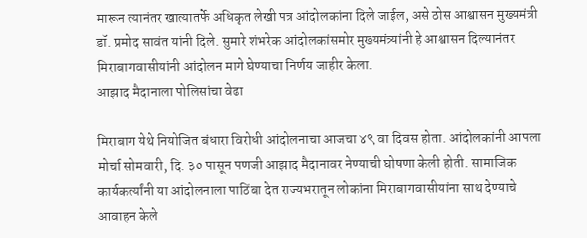मारून त्यानंतर खात्यातर्फे अधिकृत लेखी पत्र आंदोलकांना दिले जाईल, असे ठोस आश्वासन मुख्यमंत्री डॉ. प्रमोद सावंत यांनी दिले. सुमारे शंभरेक आंदोलकांसमोर मुख्यमंत्र्यांनी हे आश्वासन दिल्यानंतर मिराबागवासीयांनी आंदोलन मागे घेण्याचा निर्णय जाहीर केला.
आझाद मैदानाला पोलिसांचा वेढा

मिराबाग येथे नियोजित बंधारा विरोधी आंदोलनाचा आजचा ४९ वा दिवस होता. आंदोलकांनी आपला मोर्चा सोमवारी, दि. ३० पासून पणजी आझाद मैदानावर नेण्याची घोषणा केली होती. सामाजिक कार्यकर्त्यांनी या आंदोलनाला पाठिंबा देत राज्यभरातून लोकांना मिराबागवासीयांना साथ देण्याचे आवाहन केले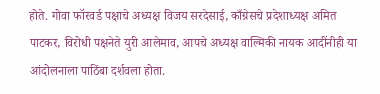होते. गोवा फॉरवर्ड पक्षाचे अध्यक्ष विजय सरदेसाई, काँग्रेसचे प्रदेशाध्यक्ष अमित पाटकर, विरोधी पक्षनेते युरी आलेमाव, आपचे अध्यक्ष वाल्मिकी नायक आदींनीही या आंदोलनाला पाठिंबा दर्शवला होता.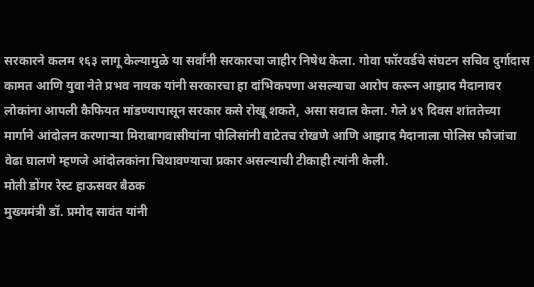सरकारने कलम १६३ लागू केल्यामुळे या सर्वांनी सरकारचा जाहीर निषेध केला. गोवा फॉरवर्डचे संघटन सचिव दुर्गादास कामत आणि युवा नेते प्रभव नायक यांनी सरकारचा हा दांभिकपणा असल्याचा आरोप करून आझाद मैदानावर लोकांना आपली कैफियत मांडण्यापासून सरकार कसे रोखू शकते, असा सवाल केला. गेले ४९ दिवस शांततेच्या मार्गाने आंदोलन करणाऱ्या मिराबागवासीयांना पोलिसांनी वाटेतच रोखणे आणि आझाद मैदानाला पोलिस फौजांचा वेढा घालणे म्हणजे आंदोलकांना चिथावण्याचा प्रकार असल्याची टीकाही त्यांनी केली.
मोती डोंगर रेस्ट हाऊसवर बैठक
मुख्यमंत्री डॉ. प्रमोद सावंत यांनी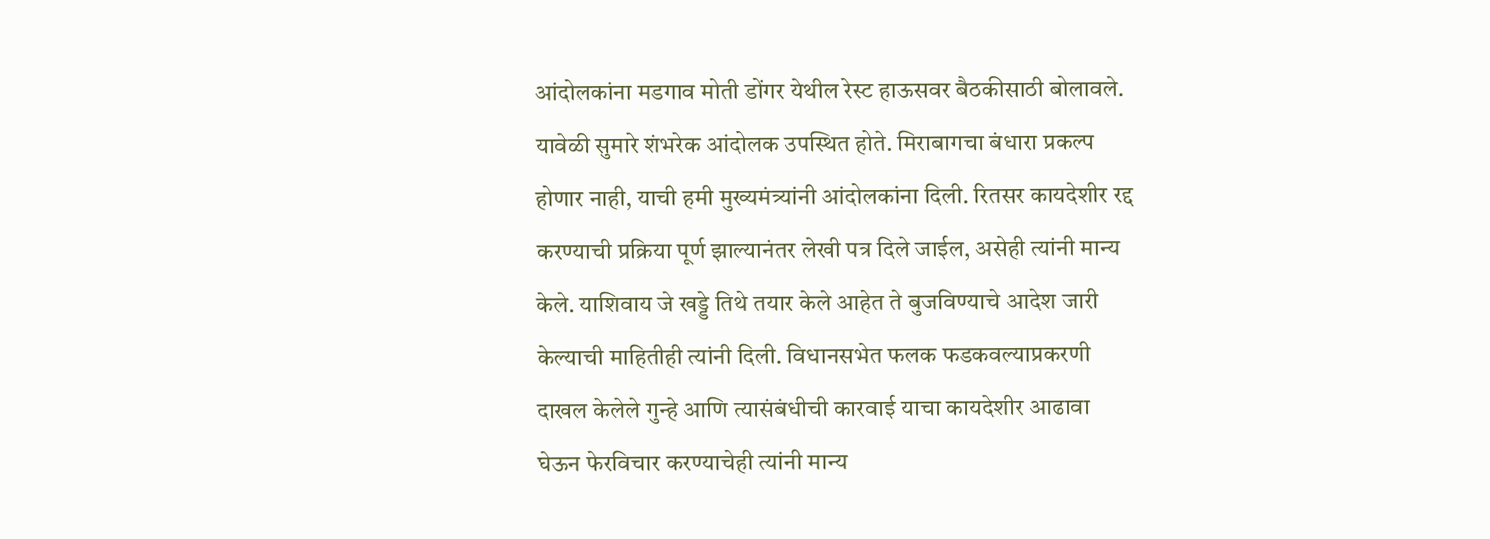आंदोलकांना मडगाव मोती डोंगर येथील रेस्ट हाऊसवर बैठकीसाठी बोलावले. यावेळी सुमारे शंभरेक आंदोलक उपस्थित होते. मिराबागचा बंधारा प्रकल्प होणार नाही, याची हमी मुख्यमंत्र्यांनी आंदोलकांना दिली. रितसर कायदेशीर रद्द करण्याची प्रक्रिया पूर्ण झाल्यानंतर लेखी पत्र दिले जाईल, असेही त्यांनी मान्य केले. याशिवाय जे खड्डे तिथे तयार केले आहेत ते बुजविण्याचे आदेश जारी केल्याची माहितीही त्यांनी दिली. विधानसभेत फलक फडकवल्याप्रकरणी दाखल केलेले गुन्हे आणि त्यासंबंधीची कारवाई याचा कायदेशीर आढावा घेऊन फेरविचार करण्याचेही त्यांनी मान्य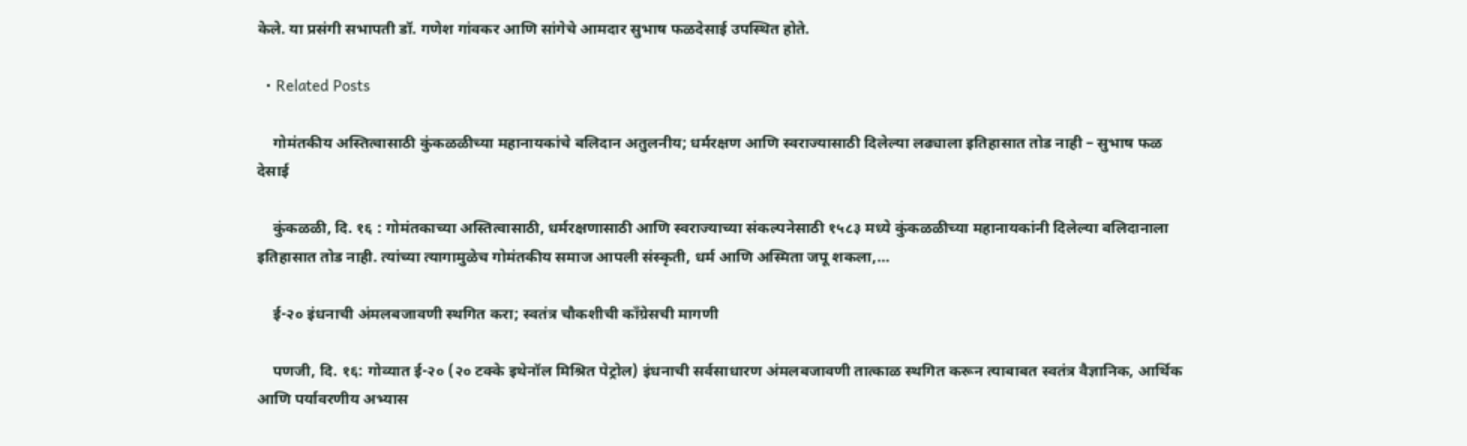केले. या प्रसंगी सभापती डॉ. गणेश गांवकर आणि सांगेचे आमदार सुभाष फळदेसाई उपस्थित होते.

  • Related Posts

    गोमंतकीय अस्तित्वासाठी कुंकळळीच्या महानायकांचे बलिदान अतुलनीय; धर्मरक्षण आणि स्वराज्यासाठी दिलेल्या लढ्याला इतिहासात तोड नाही – सुभाष फळ देसाई

    कुंकळळी, दि. १६ : गोमंतकाच्या अस्तित्वासाठी, धर्मरक्षणासाठी आणि स्वराज्याच्या संकल्पनेसाठी १५८३ मध्ये कुंकळळीच्या महानायकांनी दिलेल्या बलिदानाला इतिहासात तोड नाही. त्यांच्या त्यागामुळेच गोमंतकीय समाज आपली संस्कृती, धर्म आणि अस्मिता जपू शकला,…

    ई-२० इंधनाची अंमलबजावणी स्थगित करा; स्वतंत्र चौकशीची काँग्रेसची मागणी

    पणजी, दि. १६: गोव्यात ई-२० (२० टक्के इथेनॉल मिश्रित पेट्रोल) इंधनाची सर्वसाधारण अंमलबजावणी तात्काळ स्थगित करून त्याबाबत स्वतंत्र वैज्ञानिक, आर्थिक आणि पर्यावरणीय अभ्यास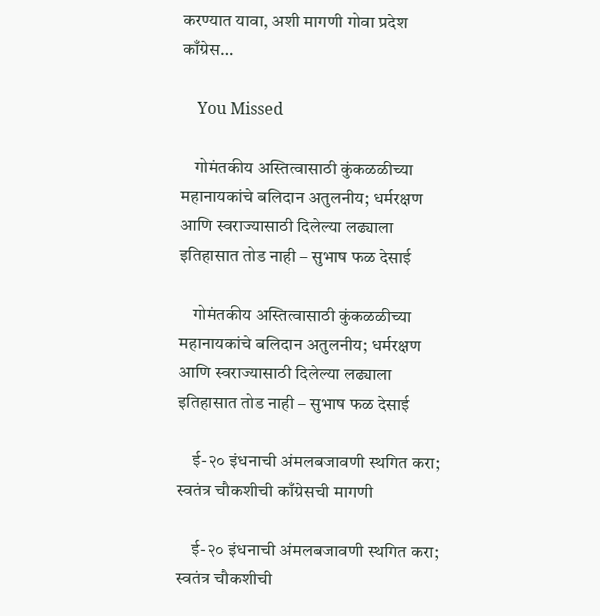करण्यात यावा, अशी मागणी गोवा प्रदेश काँग्रेस…

    You Missed

    गोमंतकीय अस्तित्वासाठी कुंकळळीच्या महानायकांचे बलिदान अतुलनीय; धर्मरक्षण आणि स्वराज्यासाठी दिलेल्या लढ्याला इतिहासात तोड नाही – सुभाष फळ देसाई

    गोमंतकीय अस्तित्वासाठी कुंकळळीच्या महानायकांचे बलिदान अतुलनीय; धर्मरक्षण आणि स्वराज्यासाठी दिलेल्या लढ्याला इतिहासात तोड नाही – सुभाष फळ देसाई

    ई-२० इंधनाची अंमलबजावणी स्थगित करा; स्वतंत्र चौकशीची काँग्रेसची मागणी

    ई-२० इंधनाची अंमलबजावणी स्थगित करा; स्वतंत्र चौकशीची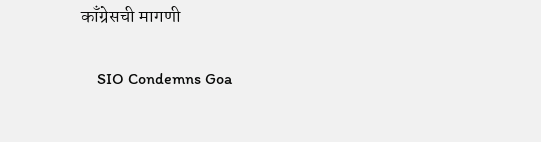काँग्रेसची मागणी

    SIO Condemns Goa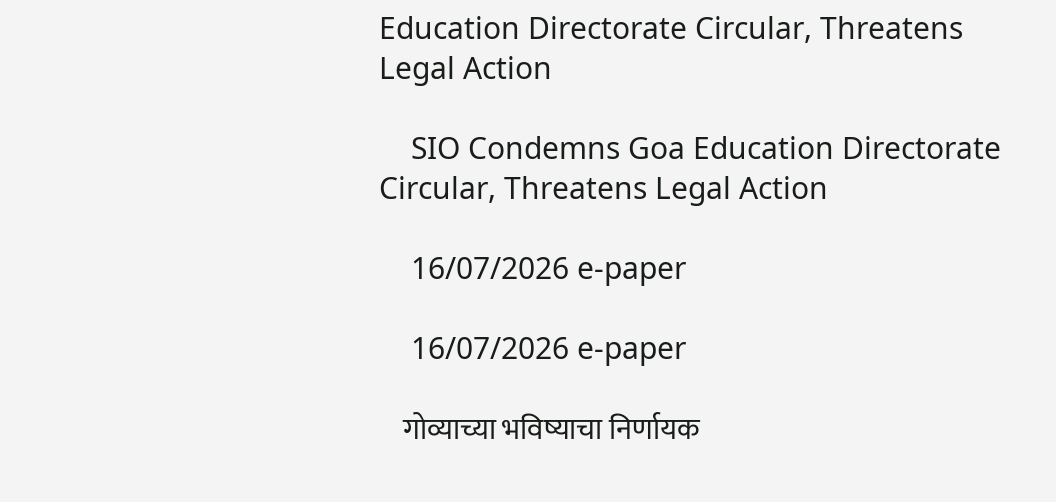Education Directorate Circular, Threatens Legal Action

    SIO Condemns Goa Education Directorate Circular, Threatens Legal Action

    16/07/2026 e-paper

    16/07/2026 e-paper

    गोव्याच्या भविष्याचा निर्णायक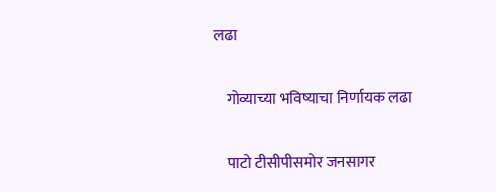लढा

    गोव्याच्या भविष्याचा निर्णायक लढा

    पाटो टीसीपीसमोर जनसागर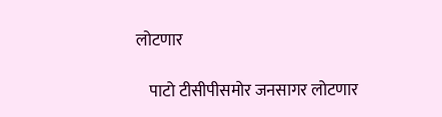लोटणार

    पाटो टीसीपीसमोर जनसागर लोटणार